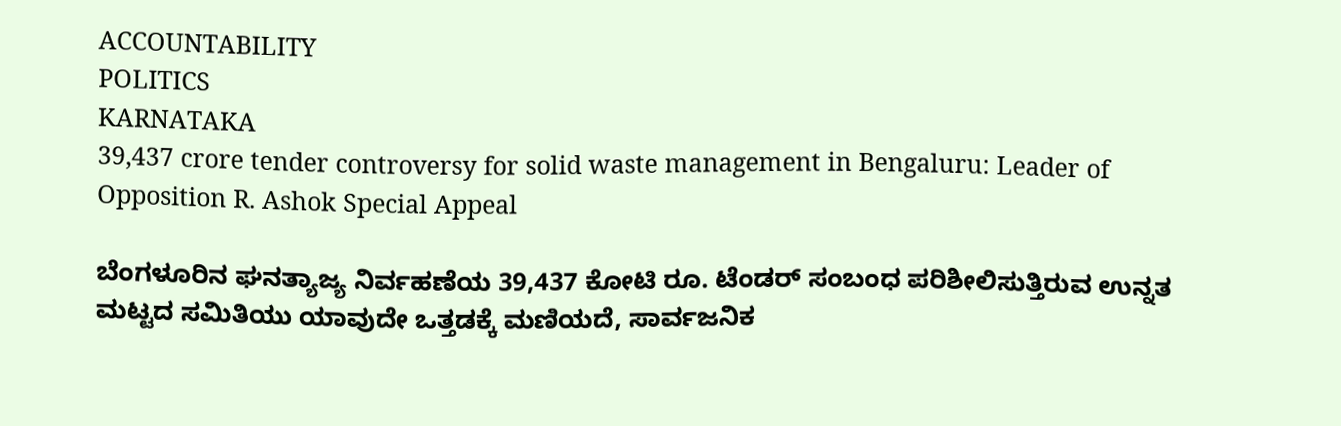ACCOUNTABILITY
POLITICS
KARNATAKA
39,437 crore tender controversy for solid waste management in Bengaluru: Leader of Opposition R. Ashok Special Appeal

ಬೆಂಗಳೂರಿನ ಘನತ್ಯಾಜ್ಯ ನಿರ್ವಹಣೆಯ 39,437 ಕೋಟಿ ರೂ. ಟೆಂಡರ್ ಸಂಬಂಧ ಪರಿಶೀಲಿಸುತ್ತಿರುವ ಉನ್ನತ ಮಟ್ಟದ ಸಮಿತಿಯು ಯಾವುದೇ ಒತ್ತಡಕ್ಕೆ ಮಣಿಯದೆ, ಸಾರ್ವಜನಿಕ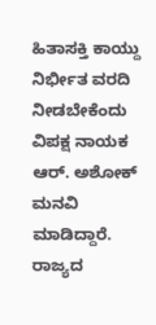ಹಿತಾಸಕ್ತಿ ಕಾಯ್ದು ನಿರ್ಭೀತ ವರದಿ ನೀಡಬೇಕೆಂದು ವಿಪಕ್ಷ ನಾಯಕ ಆರ್. ಅಶೋಕ್ ಮನವಿ ಮಾಡಿದ್ದಾರೆ. ರಾಜ್ಯದ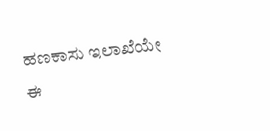ಹಣಕಾಸು ಇಲಾಖೆಯೇ ಈ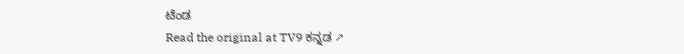ಟೆಂಡ
Read the original at TV9 ಕನ್ನಡ ↗